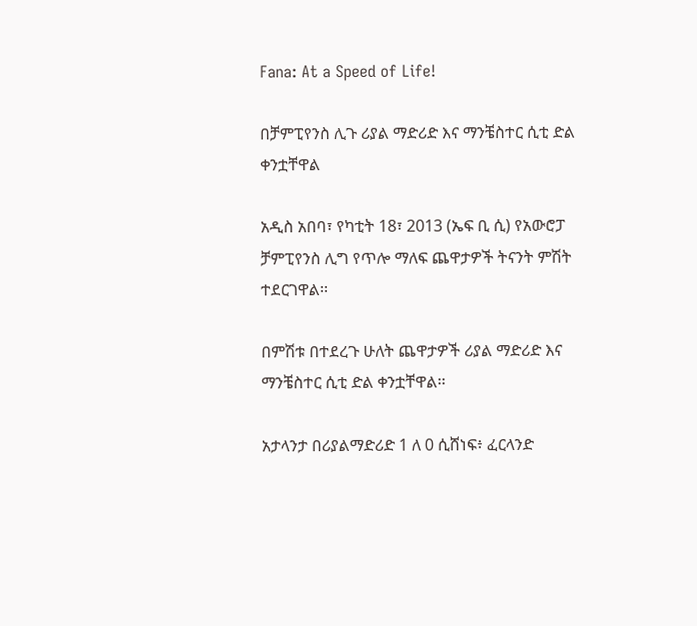Fana: At a Speed of Life!

በቻምፒየንስ ሊጉ ሪያል ማድሪድ እና ማንቼስተር ሲቲ ድል ቀንቷቸዋል

አዲስ አበባ፣ የካቲት 18፣ 2013 (ኤፍ ቢ ሲ) የአውሮፓ ቻምፒየንስ ሊግ የጥሎ ማለፍ ጨዋታዎች ትናንት ምሽት ተደርገዋል፡፡

በምሽቱ በተደረጉ ሁለት ጨዋታዎች ሪያል ማድሪድ እና ማንቼስተር ሲቲ ድል ቀንቷቸዋል፡፡

አታላንታ በሪያልማድሪድ 1 ለ 0 ሲሸነፍ፥ ፈርላንድ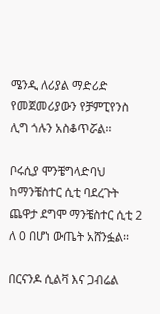ሜንዲ ለሪያል ማድሪድ የመጀመሪያውን የቻምፒየንስ ሊግ ጎሉን አስቆጥሯል፡፡

ቦሩሲያ ሞንቼግላድባህ ከማንቼስተር ሲቲ ባደረጉት ጨዋታ ደግሞ ማንቼስተር ሲቲ 2 ለ 0 በሆነ ውጤት አሸንፏል፡፡

በርናንዶ ሲልቫ እና ጋብሬል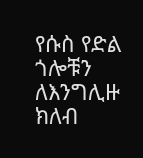የሱስ የድል ጎሎቹን ለእንግሊዙ ክለብ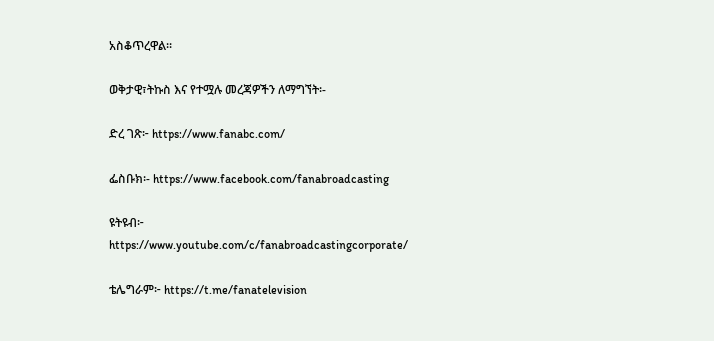አስቆጥረዋል፡፡

ወቅታዊ፣ትኩስ እና የተሟሉ መረጃዎችን ለማግኘት፡-

ድረ ገጽ፦ https://www.fanabc.com/

ፌስቡክ፡- https://www.facebook.com/fanabroadcasting

ዩትዩብ፦ https://www.youtube.com/c/fanabroadcastingcorporate/

ቴሌግራም፦ https://t.me/fanatelevision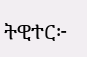ትዊተር፦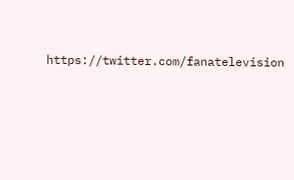https://twitter.com/fanatelevision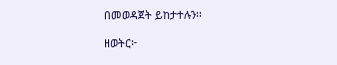በመወዳጀት ይከታተሉን፡፡

ዘወትር፦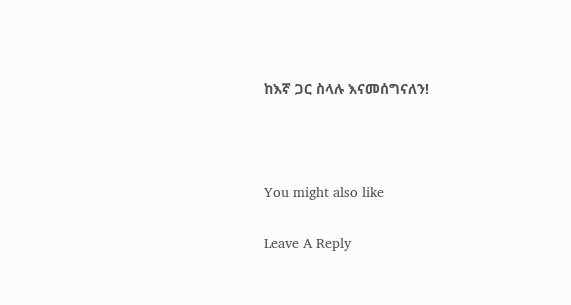ከእኛ ጋር ስላሉ እናመሰግናለን!



You might also like

Leave A Reply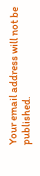Your email address will not be published.